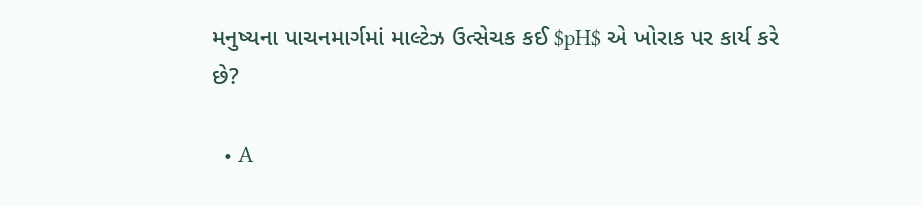મનુષ્યના પાચનમાર્ગમાં માલ્ટેઝ ઉત્સેચક કઈ $pH$ એ ખોરાક પર કાર્ય કરે છે?

  • A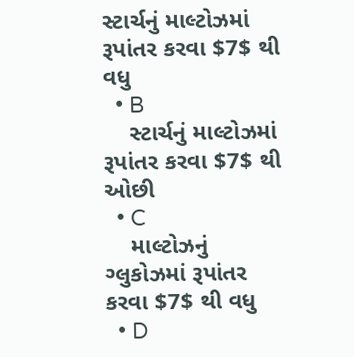સ્ટાર્ચનું માલ્ટોઝમાં રૂપાંતર કરવા $7$ થી વધુ
  • B
    સ્ટાર્ચનું માલ્ટોઝમાં રૂપાંતર કરવા $7$ થી ઓછી
  • C
    માલ્ટોઝનું ગ્લુકોઝમાં રૂપાંતર કરવા $7$ થી વધુ
  • D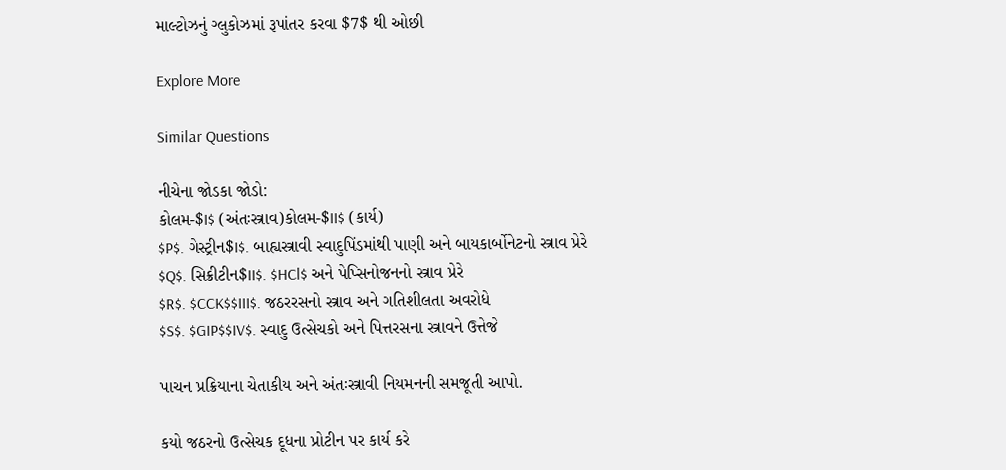માલ્ટોઝનું ગ્લુકોઝમાં રૂપાંતર કરવા $7$ થી ઓછી

Explore More

Similar Questions

નીચેના જોડકા જોડો:
કોલમ-$I$ (અંતઃસ્ત્રાવ)કોલમ-$II$ (કાર્ય)
$P$. ગેસ્ટ્રીન$I$. બાહ્યસ્ત્રાવી સ્વાદુપિંડમાંથી પાણી અને બાયકાર્બોનેટનો સ્ત્રાવ પ્રેરે
$Q$. સિક્રીટીન$II$. $HCl$ અને પેપ્સિનોજનનો સ્ત્રાવ પ્રેરે
$R$. $CCK$$III$. જઠરરસનો સ્ત્રાવ અને ગતિશીલતા અવરોધે
$S$. $GIP$$IV$. સ્વાદુ ઉત્સેચકો અને પિત્તરસના સ્ત્રાવને ઉત્તેજે

પાચન પ્રક્રિયાના ચેતાકીય અને અંતઃસ્ત્રાવી નિયમનની સમજૂતી આપો.

કયો જઠરનો ઉત્સેચક દૂધના પ્રોટીન પર કાર્ય કરે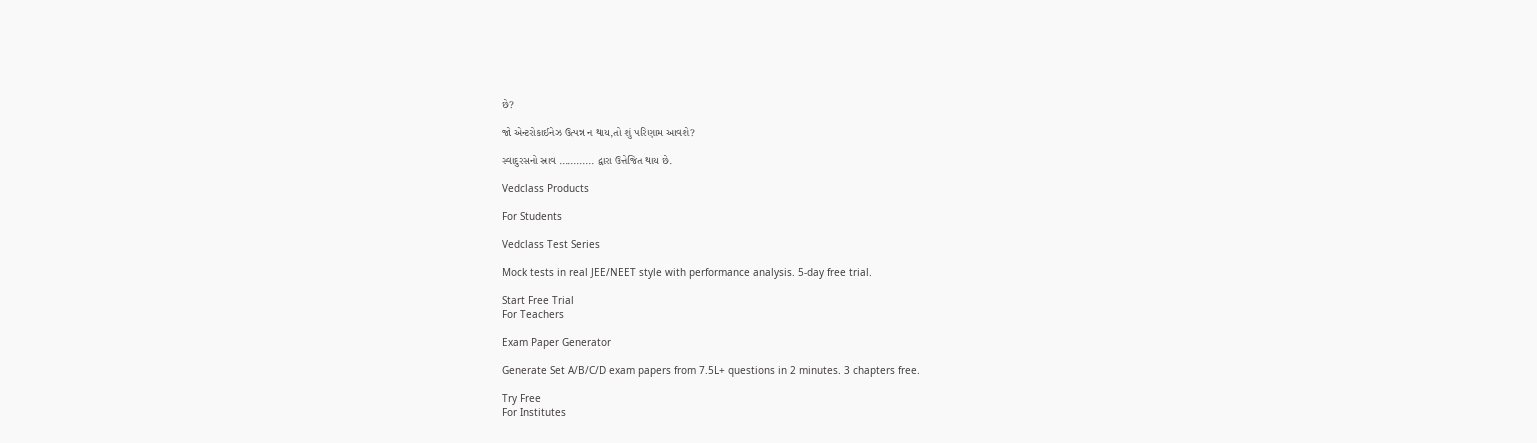છે?

જો એન્ટરોકાઈનેઝ ઉત્પન્ન ન થાય,તો શું પરિણામ આવશે?

સ્વાદુરસનો સ્રાવ ............ દ્વારા ઉત્તેજિત થાય છે.

Vedclass Products

For Students

Vedclass Test Series

Mock tests in real JEE/NEET style with performance analysis. 5-day free trial.

Start Free Trial
For Teachers

Exam Paper Generator

Generate Set A/B/C/D exam papers from 7.5L+ questions in 2 minutes. 3 chapters free.

Try Free
For Institutes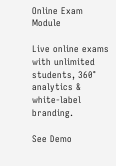Online Exam Module

Live online exams with unlimited students, 360° analytics & white-label branding.

See Demo